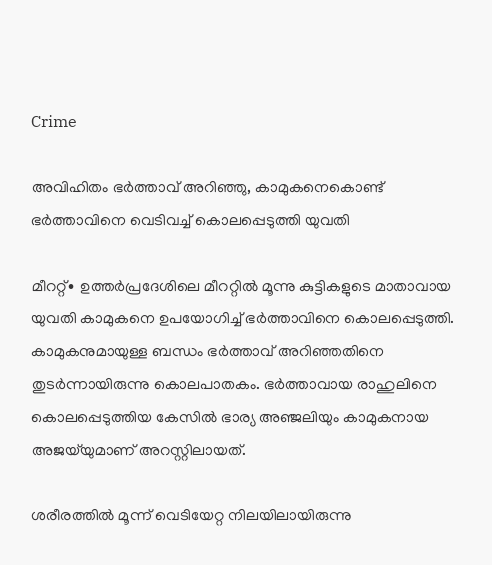Crime

അവിഹിതം ഭർത്താവ് അറിഞ്ഞു, കാമുകനെകൊണ്ട് ഭർത്താവിനെ വെടിവച്ച് കൊലപ്പെടുത്തി യുവതി

മീററ്റ്∙ ഉത്തർപ്രദേശിലെ മീററ്റിൽ മൂന്നു കുട്ടികളുടെ മാതാവായ യുവതി കാമുകനെ ഉപയോഗിച്ച് ഭർത്താവിനെ കൊലപ്പെടുത്തി. കാമുകനുമായുള്ള ബന്ധം ഭർത്താവ് അറിഞ്ഞതിനെ തുടർന്നായിരുന്നു കൊലപാതകം. ഭർത്താവായ രാഹുലിനെ കൊലപ്പെടുത്തിയ കേസിൽ ഭാര്യ അഞ്ജലിയും കാമുകനായ അജയ്‌യുമാണ് അറസ്റ്റിലായത്.

ശരീരത്തിൽ മൂന്ന് വെടിയേറ്റ നിലയിലായിരുന്നു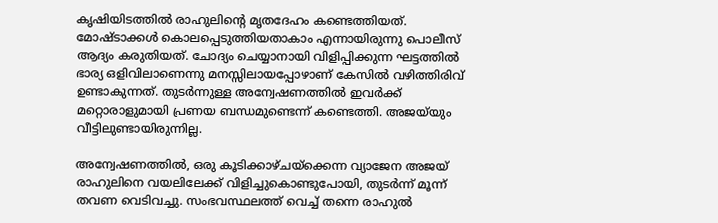കൃഷിയിടത്തിൽ രാഹുലിന്റെ മൃതദേഹം കണ്ടെത്തിയത്. മോഷ്ടാക്കൾ കൊലപ്പെടുത്തിയതാകാം എന്നായിരുന്നു പൊലീസ് ആദ്യം കരുതിയത്. ചോദ്യം ചെയ്യാനായി വിളിപ്പിക്കുന്ന ഘട്ടത്തിൽ ഭാര്യ ഒളിവിലാണെന്നു മനസ്സിലായപ്പോഴാണ് കേസില്‍ വഴിത്തിരിവ് ഉണ്ടാകുന്നത്. തുടർന്നുള്ള അന്വേഷണത്തിൽ ഇവർക്ക് മറ്റൊരാളുമായി പ്രണയ ബന്ധമുണ്ടെന്ന് കണ്ടെത്തി. അജയ്‌യും വീട്ടിലുണ്ടായിരുന്നില്ല.

അന്വേഷണത്തിൽ, ഒരു കൂടിക്കാഴ്ചയ്ക്കെന്ന വ്യാജേന അജയ് രാഹുലിനെ വയലിലേക്ക് വിളിച്ചുകൊണ്ടുപോയി, തുടർന്ന് മൂന്ന് തവണ വെടിവച്ചു. സംഭവസ്ഥലത്ത് വെച്ച് തന്നെ രാഹുല്‍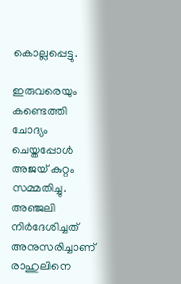കൊല്ലപ്പെട്ടു.

ഇരുവരെയും കണ്ടെത്തി ചോദ്യം ചെയ്തപ്പോൾ അജയ് കുറ്റം സമ്മതിച്ചു. അഞ്ജലി നിർദേശിച്ചത് അനുസരിച്ചാണ് രാഹുലിനെ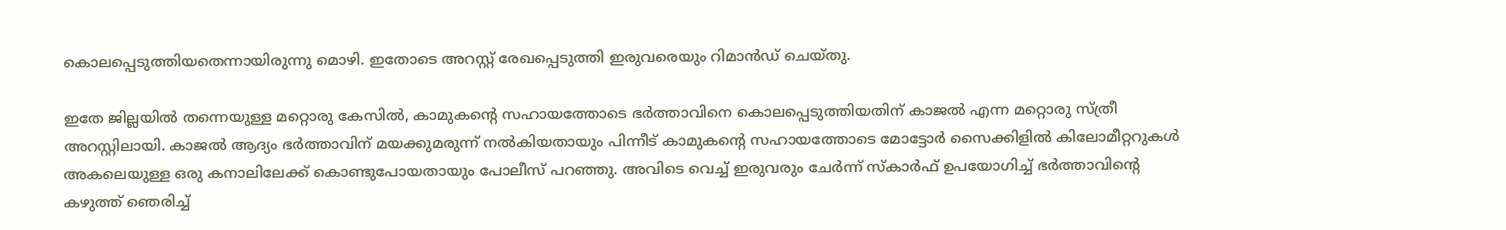കൊലപ്പെടുത്തിയതെന്നായിരുന്നു മൊഴി. ഇതോടെ അറസ്റ്റ് രേഖപ്പെടുത്തി ഇരുവരെയും റിമാൻഡ് ചെയ്തു.

ഇതേ ജില്ലയിൽ തന്നെയുള്ള മറ്റൊരു കേസിൽ, കാമുകന്റെ സഹായത്തോടെ ഭർത്താവിനെ കൊലപ്പെടുത്തിയതിന് കാജൽ എന്ന മറ്റൊരു സ്ത്രീ അറസ്റ്റിലായി. കാജൽ ആദ്യം ഭർത്താവിന് മയക്കുമരുന്ന് നൽകിയതായും പിന്നീട് കാമുകന്റെ സഹായത്തോടെ മോട്ടോർ സൈക്കിളിൽ കിലോമീറ്ററുകൾ അകലെയുള്ള ഒരു കനാലിലേക്ക് കൊണ്ടുപോയതായും പോലീസ് പറഞ്ഞു. അവിടെ വെച്ച് ഇരുവരും ചേർന്ന് സ്കാർഫ് ഉപയോഗിച്ച് ഭര്‍ത്താവിന്റെ കഴുത്ത് ഞെരിച്ച്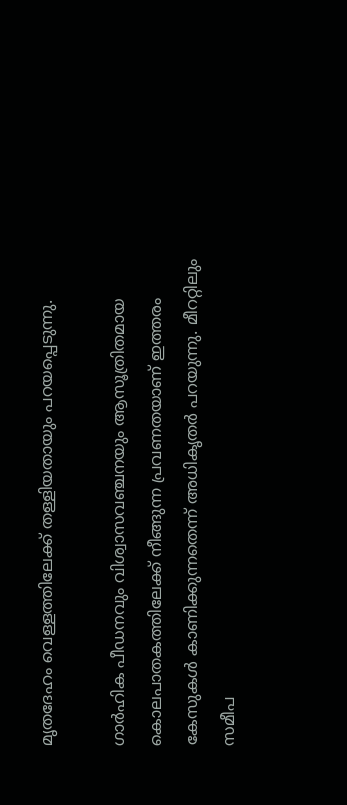മൃതദേഹം വെള്ളത്തിലേക്ക് തള്ളിയതായും പറയപ്പെടുന്നു.

ഗാർഹിക പീഡനവും വിശ്വാസവഞ്ചനയും ആസൂത്രിതമായ കൊലപാതകത്തിലേക്ക് നീങ്ങുന്ന പ്രവണതയാണ് ഇത്തരം കേസുകൾ കാണിക്കുന്നതെന്ന് അധികൃതർ പറയുന്നു. മീററ്റിലും സമീപ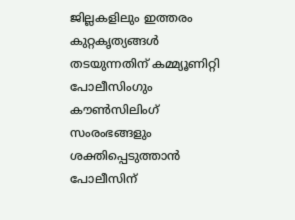ജില്ലകളിലും ഇത്തരം കുറ്റകൃത്യങ്ങൾ തടയുന്നതിന് കമ്മ്യൂണിറ്റി പോലീസിംഗും കൗൺസിലിംഗ് സംരംഭങ്ങളും ശക്തിപ്പെടുത്താൻ പോലീസിന്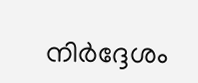നിർദ്ദേശം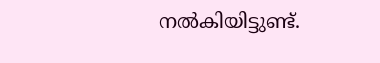നൽകിയിട്ടുണ്ട്.